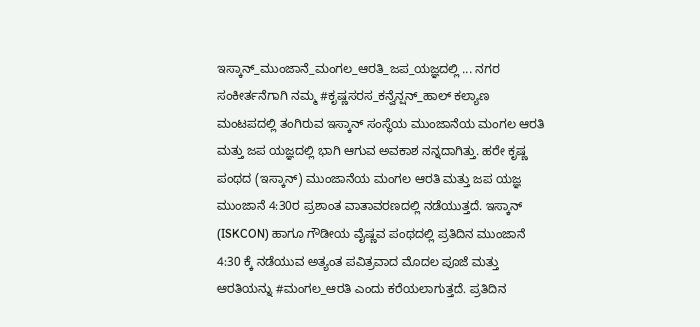ಇಸ್ಕಾನ್_ಮುಂಜಾನೆ_ಮಂಗಲ_ಆರತಿ_ಜಪ_ಯಜ್ಞದಲ್ಲಿ ... ನಗರ ಸಂಕೀರ್ತನೆಗಾಗಿ ನಮ್ಮ #ಕೃಷ್ಣಸರಸ_ಕನ್ವೆನ್ಷನ್_ಹಾಲ್ ಕಲ್ಯಾಣ ಮಂಟಪದಲ್ಲಿ ತಂಗಿರುವ ಇಸ್ಕಾನ್ ಸಂಸ್ಥೆಯ ಮುಂಜಾನೆಯ ಮಂಗಲ ಆರತಿ ಮತ್ತು ಜಪ ಯಜ್ಞದಲ್ಲಿ ಭಾಗಿ ಆಗುವ ಅವಕಾಶ ನನ್ನದಾಗಿತ್ತು. ಹರೇ ಕೃಷ್ಣ ಪಂಥದ (ಇಸ್ಕಾನ್) ಮುಂಜಾನೆಯ ಮಂಗಲ ಆರತಿ ಮತ್ತು ಜಪ ಯಜ್ಞ ಮುಂಜಾನೆ 4:30ರ ಪ್ರಶಾಂತ ವಾತಾವರಣದಲ್ಲಿ ನಡೆಯುತ್ತದೆ. ಇಸ್ಕಾನ್ (ISKCON) ಹಾಗೂ ಗೌಡೀಯ ವೈಷ್ಣವ ಪಂಥದಲ್ಲಿ ಪ್ರತಿದಿನ ಮುಂಜಾನೆ 4:30 ಕ್ಕೆ ನಡೆಯುವ ಅತ್ಯಂತ ಪವಿತ್ರವಾದ ಮೊದಲ ಪೂಜೆ ಮತ್ತು ಆರತಿಯನ್ನು #ಮಂಗಲ_ಆರತಿ ಎಂದು ಕರೆಯಲಾಗುತ್ತದೆ. ಪ್ರತಿದಿನ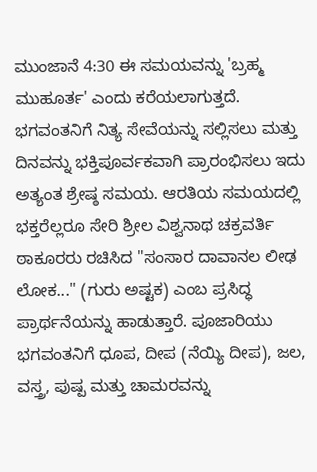ಮುಂಜಾನೆ 4:30 ಈ ಸಮಯವನ್ನು 'ಬ್ರಹ್ಮ ಮುಹೂರ್ತ' ಎಂದು ಕರೆಯಲಾಗುತ್ತದೆ. ಭಗವಂತನಿಗೆ ನಿತ್ಯ ಸೇವೆಯನ್ನು ಸಲ್ಲಿಸಲು ಮತ್ತು ದಿನವನ್ನು ಭಕ್ತಿಪೂರ್ವಕವಾಗಿ ಪ್ರಾರಂಭಿಸಲು ಇದು ಅತ್ಯಂತ ಶ್ರೇಷ್ಠ ಸಮಯ. ಆರತಿಯ ಸಮಯದಲ್ಲಿ ಭಕ್ತರೆಲ್ಲರೂ ಸೇರಿ ಶ್ರೀಲ ವಿಶ್ವನಾಥ ಚಕ್ರವರ್ತಿ ಠಾಕೂರರು ರಚಿಸಿದ "ಸಂಸಾರ ದಾವಾನಲ ಲೀಢ ಲೋಕ..." (ಗುರು ಅಷ್ಟಕ) ಎಂಬ ಪ್ರಸಿದ್ಧ ಪ್ರಾರ್ಥನೆಯನ್ನು ಹಾಡುತ್ತಾರೆ. ಪೂಜಾರಿಯು ಭಗವಂತನಿಗೆ ಧೂಪ, ದೀಪ (ನೆಯ್ಯಿ ದೀಪ), ಜಲ, ವಸ್ತ್ರ, ಪುಷ್ಪ ಮತ್ತು ಚಾಮರವನ್ನು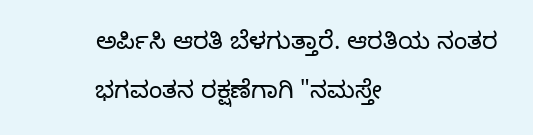ಅರ್ಪಿಸಿ ಆರತಿ ಬೆಳಗುತ್ತಾರೆ. ಆರತಿಯ ನಂತರ ಭಗವಂತನ ರಕ್ಷಣೆಗಾಗಿ "ನಮಸ್ತೇ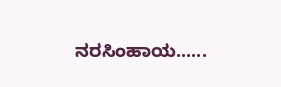ನರಸಿಂಹಾಯ......